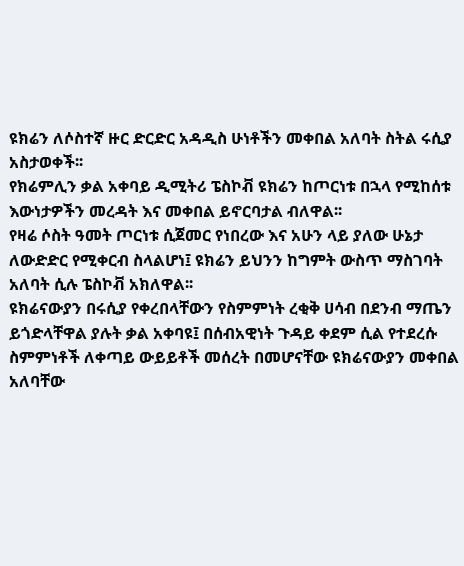ዩክሬን ለሶስተኛ ዙር ድርድር አዳዲስ ሁነቶችን መቀበል አለባት ስትል ሩሲያ አስታወቀች፡፡
የክሬምሊን ቃል አቀባይ ዲሚትሪ ፔስኮቭ ዩክሬን ከጦርነቱ በኋላ የሚከሰቱ እውነታዎችን መረዳት እና መቀበል ይኖርባታል ብለዋል፡፡
የዛሬ ሶስት ዓመት ጦርነቱ ሲጀመር የነበረው እና አሁን ላይ ያለው ሁኔታ ለውድድር የሚቀርብ ስላልሆነ፤ ዩክሬን ይህንን ከግምት ውስጥ ማስገባት አለባት ሲሉ ፔስኮቭ አክለዋል፡፡
ዩክሬናውያን በሩሲያ የቀረበላቸውን የስምምነት ረቂቅ ሀሳብ በደንብ ማጤን ይጎድላቸዋል ያሉት ቃል አቀባዩ፤ በሰብአዊነት ጉዳይ ቀደም ሲል የተደረሱ ስምምነቶች ለቀጣይ ውይይቶች መሰረት በመሆናቸው ዩክሬናውያን መቀበል አለባቸው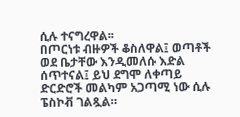ሲሉ ተናግረዋል፡፡
በጦርነቱ ብዙዎች ቆስለዋል፤ ወጣቶች ወደ ቤታቸው እንዲመለሱ እድል ሰጥተናል፤ ይህ ደግሞ ለቀጣይ ድርድሮች መልካም አጋጣሚ ነው ሲሉ ፔስኮቭ ገልጿል።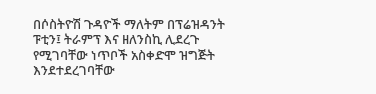በሶስትዮሽ ጉዳዮች ማለትም በፕሬዝዳንት ፑቲን፤ ትራምፕ እና ዘለንስኪ ሊደረጉ የሚገባቸው ነጥቦች አስቀድሞ ዝግጅት እንደተደረገባቸው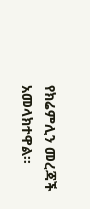የክሬምሊን መረጃች አመላክተዋል፡፡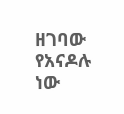ዘገባው የአናዶሉ ነው